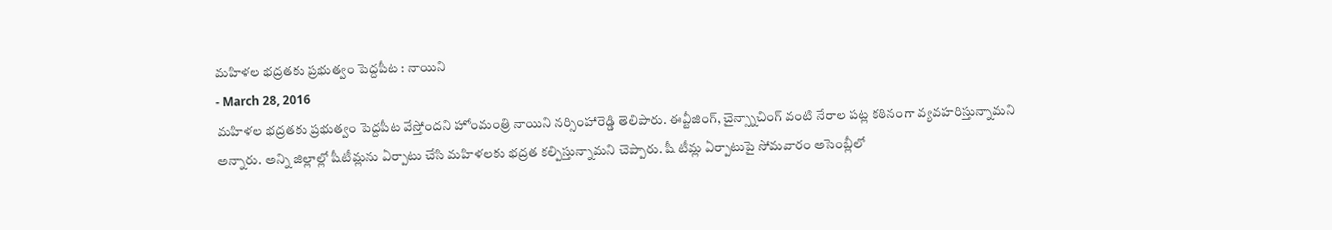మహిళల భద్రతకు ప్రభుత్వం పెద్దపీట : నాయిని
- March 28, 2016
మహిళల భద్రతకు ప్రభుత్వం పెద్దపీట వేస్తోందని హోంమంత్రి నాయిని నర్సింహారెడ్డి తెలిపారు. ఈవ్టీజింగ్, చైన్స్నాచింగ్ వంటి నేరాల పట్ల కఠినంగా వ్యవహరిస్తున్నామని అన్నారు. అన్ని జిల్లాల్లో షీటీమ్లను ఏర్పాటు చేసి మహిళలకు భద్రత కల్పిస్తున్నామని చెప్పారు. షీ టీమ్ల ఏర్పాటుపై సోమవారం అసెంబ్లీలో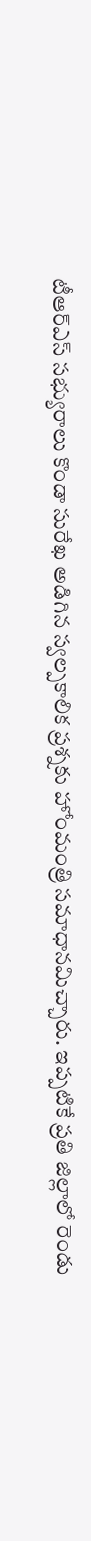టీఆర్ఎస్ సభ్యురాలు కొండా సురేఖ అడిగిన స్వల్పకాలిక ప్రశ్నకు హోంమంత్రి సమాధానమిచ్చారు. ఇప్పటికే ప్రతి జిల్లాలో రెండు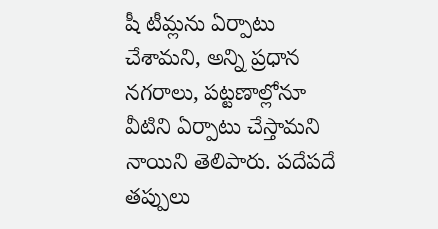షీ టీమ్లను ఏర్పాటు చేశామని, అన్ని ప్రధాన నగరాలు, పట్టణాల్లోనూ వీటిని ఏర్పాటు చేస్తామని నాయిని తెలిపారు. పదేపదే తప్పులు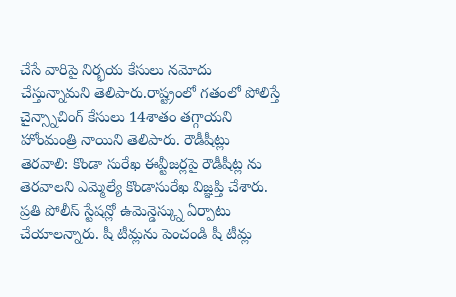చేసే వారిపై నిర్భయ కేసులు నమోదు చేస్తున్నామని తెలిపారు.రాష్ట్రంలో గతంలో పోలిస్తే చైన్స్నాచింగ్ కేసులు 14శాతం తగ్గాయని హోంమంత్రి నాయిని తెలిపారు. రౌడీషీట్లు తెరవాలి: కొండా సురేఖ ఈవ్టీజర్లపై రౌడీషీట్ల ను తెరవాలని ఎమ్మెల్యే కొండాసురేఖ విజ్ఞప్తి చేశారు. ప్రతి పోలీస్ స్టేషన్లో ఉమెన్డెస్క్ను ఏర్పాటు చేయాలన్నారు. షీ టీమ్లను పెంచండి షీ టీమ్ల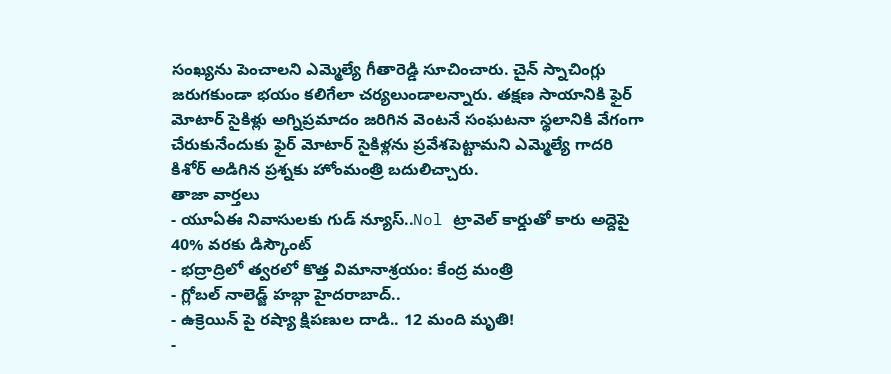సంఖ్యను పెంచాలని ఎమ్మెల్యే గీతారెడ్డి సూచించారు. చైన్ స్నాచింగ్లు జరుగకుండా భయం కలిగేలా చర్యలుండాలన్నారు. తక్షణ సాయానికి ఫైర్ మోటార్ సైకిళ్లు అగ్నిప్రమాదం జరిగిన వెంటనే సంఘటనా స్థలానికి వేగంగా చేరుకునేందుకు ఫైర్ మోటార్ సైకిళ్లను ప్రవేశపెట్టామని ఎమ్మెల్యే గాదరి కిశోర్ అడిగిన ప్రశ్నకు హోంమంత్రి బదులిచ్చారు.
తాజా వార్తలు
- యూఏఈ నివాసులకు గుడ్ న్యూస్..Nol ట్రావెల్ కార్డుతో కారు అద్దెపై 40% వరకు డిస్కౌంట్
- భద్రాద్రిలో త్వరలో కొత్త విమానాశ్రయం: కేంద్ర మంత్రి
- గ్లోబల్ నాలెడ్జ్ హబ్గా హైదరాబాద్..
- ఉక్రెయిన్ పై రష్యా క్షిపణుల దాడి.. 12 మంది మృతి!
-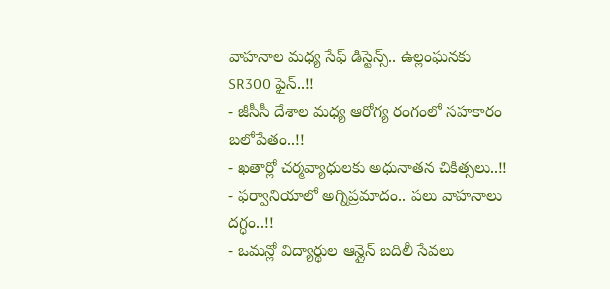వాహనాల మధ్య సేఫ్ డిస్టెన్స్.. ఉల్లంఘనకు SR300 ఫైన్..!!
- జీసీసీ దేశాల మధ్య ఆరోగ్య రంగంలో సహకారం బలోపేతం..!!
- ఖతార్లో చర్మవ్యాధులకు అధునాతన చికిత్సలు..!!
- ఫర్వానియాలో అగ్నిప్రమాదం.. పలు వాహనాలు దగ్ధం..!!
- ఒమన్లో విద్యార్థుల ఆన్లైన్ బదిలీ సేవలు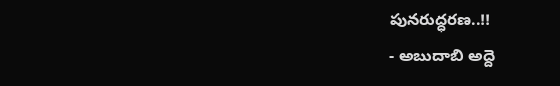పునరుద్ధరణ..!!
- అబుదాబి అద్దె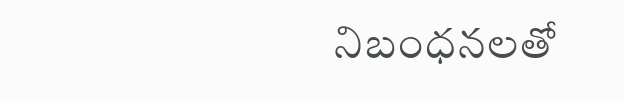నిబంధనలతో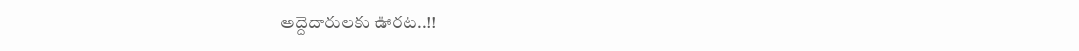అద్దెదారులకు ఊరట..!!